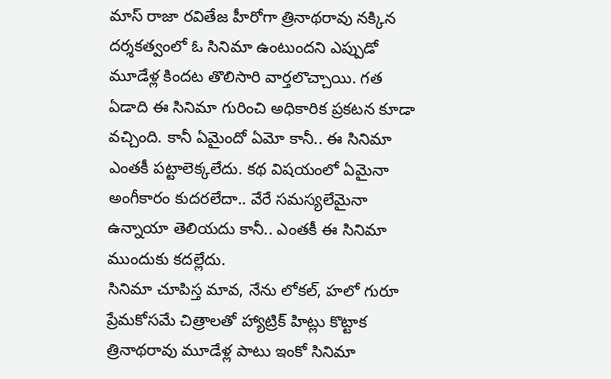మాస్ రాజా రవితేజ హీరోగా త్రినాథరావు నక్కిన దర్శకత్వంలో ఓ సినిమా ఉంటుందని ఎప్పుడో మూడేళ్ల కిందట తొలిసారి వార్తలొచ్చాయి. గత ఏడాది ఈ సినిమా గురించి అధికారిక ప్రకటన కూడా వచ్చింది. కానీ ఏమైందో ఏమో కానీ.. ఈ సినిమా ఎంతకీ పట్టాలెక్కలేదు. కథ విషయంలో ఏమైనా అంగీకారం కుదరలేదా.. వేరే సమస్యలేమైనా ఉన్నాయా తెలియదు కానీ.. ఎంతకీ ఈ సినిమా ముందుకు కదల్లేదు.
సినిమా చూపిస్త మావ, నేను లోకల్, హలో గురూ ప్రేమకోసమే చిత్రాలతో హ్యాట్రిక్ హిట్లు కొట్టాక త్రినాథరావు మూడేళ్ల పాటు ఇంకో సినిమా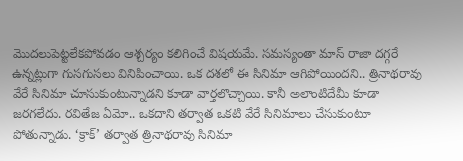మొదలుపెట్టలేకపోవడం ఆశ్చర్యం కలిగించే విషయమే. సమస్యంతా మాస్ రాజా దగ్గరే ఉన్నట్లుగా గుసగుసలు వినిపించాయి. ఒక దశలో ఈ సినిమా ఆగిపోయిందని.. త్రినాథరావు వేరే సినిమా చూసుకుంటున్నాడని కూడా వార్తలొచ్చాయి. కానీ అలాంటిదేమీ కూడా జరగలేదు. రవితేజ ఏమో.. ఒకదాని తర్వాత ఒకటి వేరే సినిమాలు చేసుకుంటూ పోతున్నాడు. ‘క్రాక్’ తర్వాత త్రినాథరావు సినిమా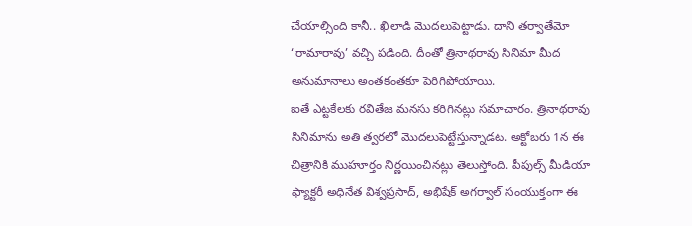చేయాల్సింది కానీ.. ఖిలాడి మొదలుపెట్టాడు. దాని తర్వాతేమో ‘రామారావు’ వచ్చి పడింది. దీంతో త్రినాథరావు సినిమా మీద అనుమానాలు అంతకంతకూ పెరిగిపోయాయి.
ఐతే ఎట్టకేలకు రవితేజ మనసు కరిగినట్లు సమాచారం. త్రినాథరావు సినిమాను అతి త్వరలో మొదలుపెట్టేస్తున్నాడట. అక్టోబరు 1న ఈ చిత్రానికి ముహూర్తం నిర్ణయించినట్లు తెలుస్తోంది. పీపుల్స్ మీడియా ఫ్యాక్టరీ అధినేత విశ్వప్రసాద్, అభిషేక్ అగర్వాల్ సంయుక్తంగా ఈ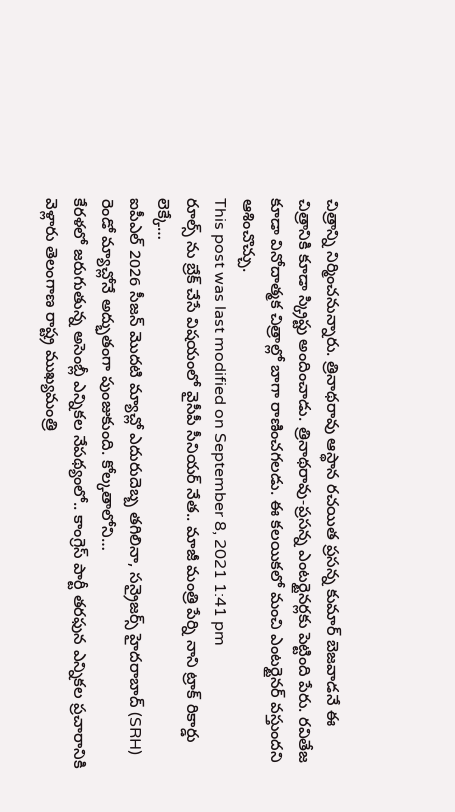చిత్రాన్ని నిర్మించనున్నారు. త్రినాథరావు ఆస్థాన రచయిత ప్రసన్న కుమార్ బెజవాడనే ఈ చిత్రానికి కూడా స్క్రిప్టు అందించాడు. త్రినాథరావు-ప్రసన్న ఎంటర్టైనర్లకు పెట్టింది పేరు. రవితేజ కూడా వినోదాత్మక చిత్రాల్లో బాగా రాణించగలడు. ఈ కలయికలో మంచి ఎంటర్టైనర్ వస్తుందని ఆశించొచ్చు.
This post was last modified on September 8, 2021 1:41 pm
రూల్స్ ను బ్రేక్ చేసే విషయంలో వైసీపీ సీనియర్ నేత.. మాజీ మంత్రి పేర్ని నాని ట్రాక్ రికార్డు లెక్కే…
ఐపీఎల్ 2026 సీజన్ మొదటి మ్యాచ్లో ఎదురుదెబ్బ తగిలినా, సన్రైజర్స్ హైదరాబాద్ (SRH) రెండో మ్యాచ్లోనే అద్భుతంగా పుంజుకుంది. కోల్కతాలోని…
కేరళలో జరుగుతున్న అసెంబ్లీ ఎన్నికల నేపథ్యంలో.. కాంగ్రెస్ పార్టీ తరఫున ఎన్నికల ప్రచారానికి వెళ్లారు తెలంగాణ రాష్ట్ర ముఖ్యమంత్రి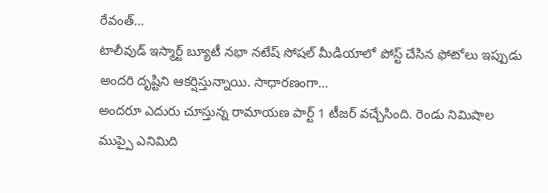రేవంత్…
టాలీవుడ్ ఇస్మార్ట్ బ్యూటీ నభా నటేష్ సోషల్ మీడియాలో పోస్ట్ చేసిన ఫోటోలు ఇప్పుడు అందరి దృష్టిని ఆకర్షిస్తున్నాయి. సాధారణంగా…
అందరూ ఎదురు చూస్తున్న రామాయణ పార్ట్ 1 టీజర్ వచ్చేసింది. రెండు నిమిషాల ముప్పై ఎనిమిది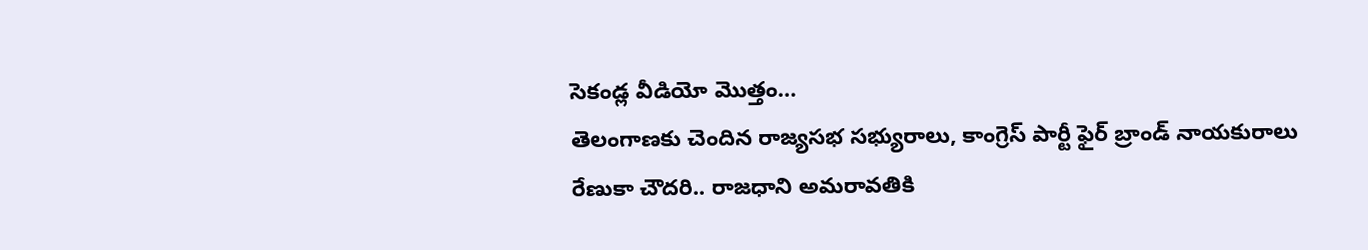సెకండ్ల వీడియో మొత్తం…
తెలంగాణకు చెందిన రాజ్యసభ సభ్యురాలు, కాంగ్రెస్ పార్టీ ఫైర్ బ్రాండ్ నాయకురాలు రేణుకా చౌదరి.. రాజధాని అమరావతికి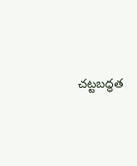చట్టబద్ధత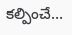కల్పించే…